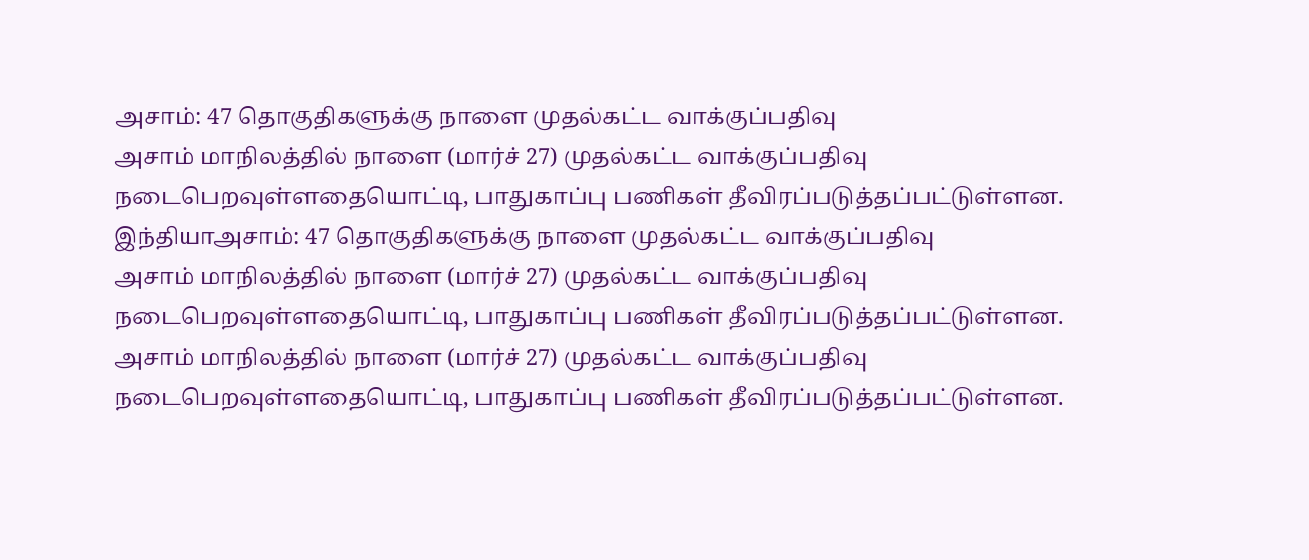அசாம்: 47 தொகுதிகளுக்கு நாளை முதல்கட்ட வாக்குப்பதிவு
அசாம் மாநிலத்தில் நாளை (மார்ச் 27) முதல்கட்ட வாக்குப்பதிவு நடைபெறவுள்ளதையொட்டி, பாதுகாப்பு பணிகள் தீவிரப்படுத்தப்பட்டுள்ளன.
இந்தியாஅசாம்: 47 தொகுதிகளுக்கு நாளை முதல்கட்ட வாக்குப்பதிவு
அசாம் மாநிலத்தில் நாளை (மார்ச் 27) முதல்கட்ட வாக்குப்பதிவு நடைபெறவுள்ளதையொட்டி, பாதுகாப்பு பணிகள் தீவிரப்படுத்தப்பட்டுள்ளன.
அசாம் மாநிலத்தில் நாளை (மார்ச் 27) முதல்கட்ட வாக்குப்பதிவு நடைபெறவுள்ளதையொட்டி, பாதுகாப்பு பணிகள் தீவிரப்படுத்தப்பட்டுள்ளன.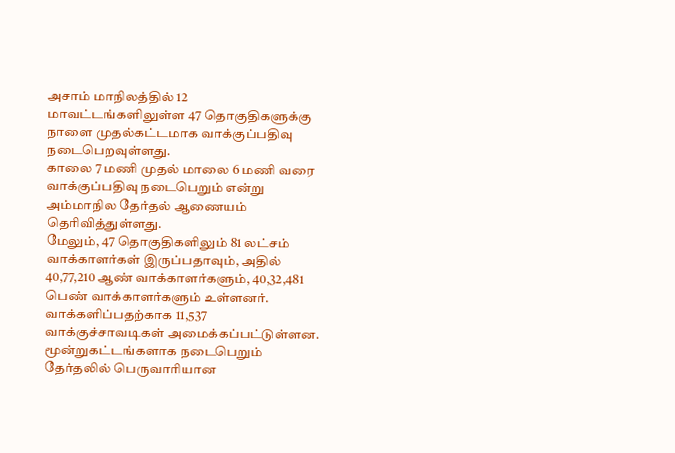அசாம் மாநிலத்தில் 12 மாவட்டங்களிலுள்ள 47 தொகுதிகளுக்கு நாளை முதல்கட்டமாக வாக்குப்பதிவு நடைபெறவுள்ளது.
காலை 7 மணி முதல் மாலை 6 மணி வரை வாக்குப்பதிவு நடைபெறும் என்று அம்மாநில தேர்தல் ஆணையம் தெரிவித்துள்ளது.
மேலும், 47 தொகுதிகளிலும் 81 லட்சம் வாக்காளர்கள் இருப்பதாவும், அதில் 40,77,210 ஆண் வாக்காளர்களும், 40,32,481 பெண் வாக்காளர்களும் உள்ளனர். வாக்களிப்பதற்காக 11,537 வாக்குச்சாவடிகள் அமைக்கப்பட்டுள்ளன.
மூன்றுகட்டங்களாக நடைபெறும் தேர்தலில் பெருவாரியான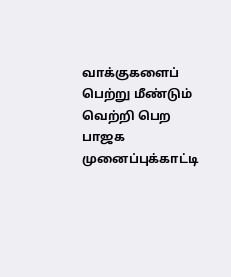வாக்குகளைப் பெற்று மீண்டும் வெற்றி பெற பாஜக முனைப்புக்காட்டி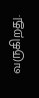வருகிறது.